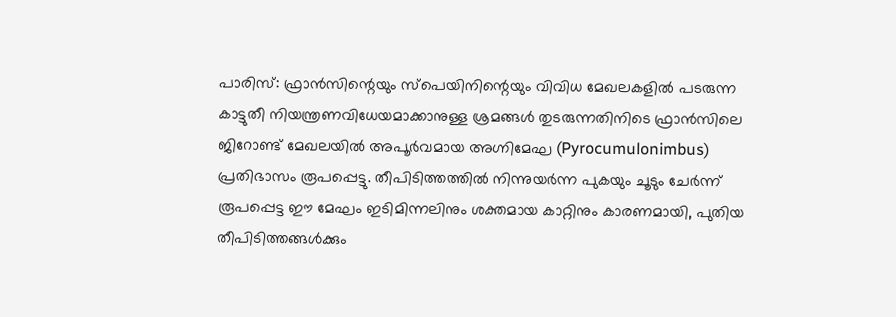പാരിസ്: ഫ്രാൻസിന്റെയും സ്പെയിനിന്റെയും വിവിധ മേഖലകളിൽ പടരുന്ന കാട്ടുതീ നിയന്ത്രണവിധേയമാക്കാനുള്ള ശ്രമങ്ങൾ തുടരുന്നതിനിടെ ഫ്രാൻസിലെ ജിറോണ്ട് മേഖലയിൽ അപൂർവമായ അഗ്നിമേഘ (Pyrocumulonimbus) പ്രതിഭാസം രൂപപ്പെട്ടു. തീപിടിത്തത്തിൽ നിന്നുയർന്ന പുകയും ചൂടും ചേർന്ന് രൂപപ്പെട്ട ഈ മേഘം ഇടിമിന്നലിനും ശക്തമായ കാറ്റിനും കാരണമായി, പുതിയ തീപിടിത്തങ്ങൾക്കും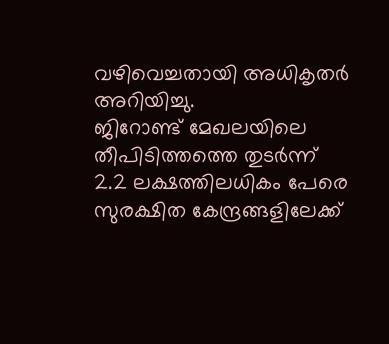വഴിവെച്ചതായി അധികൃതർ അറിയിച്ചു.
ജിറോണ്ട് മേഖലയിലെ തീപിടിത്തത്തെ തുടർന്ന് 2.2 ലക്ഷത്തിലധികം പേരെ സുരക്ഷിത കേന്ദ്രങ്ങളിലേക്ക്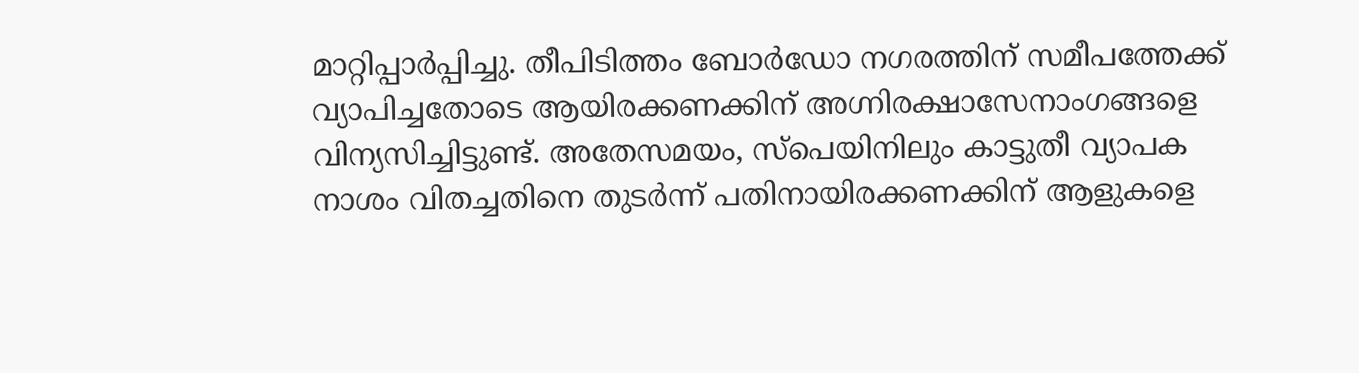മാറ്റിപ്പാർപ്പിച്ചു. തീപിടിത്തം ബോർഡോ നഗരത്തിന് സമീപത്തേക്ക് വ്യാപിച്ചതോടെ ആയിരക്കണക്കിന് അഗ്നിരക്ഷാസേനാംഗങ്ങളെ വിന്യസിച്ചിട്ടുണ്ട്. അതേസമയം, സ്പെയിനിലും കാട്ടുതീ വ്യാപക നാശം വിതച്ചതിനെ തുടർന്ന് പതിനായിരക്കണക്കിന് ആളുകളെ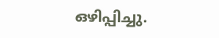ഒഴിപ്പിച്ചു.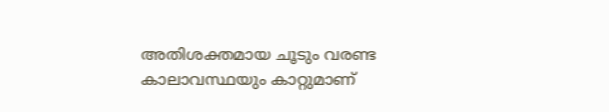അതിശക്തമായ ചൂടും വരണ്ട കാലാവസ്ഥയും കാറ്റുമാണ്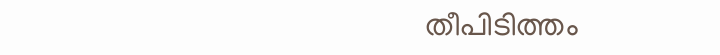തീപിടിത്തം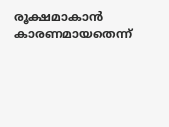രൂക്ഷമാകാൻ കാരണമായതെന്ന്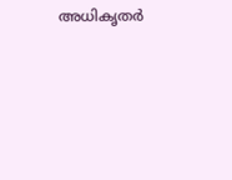അധികൃതർ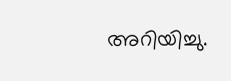അറിയിച്ചു.